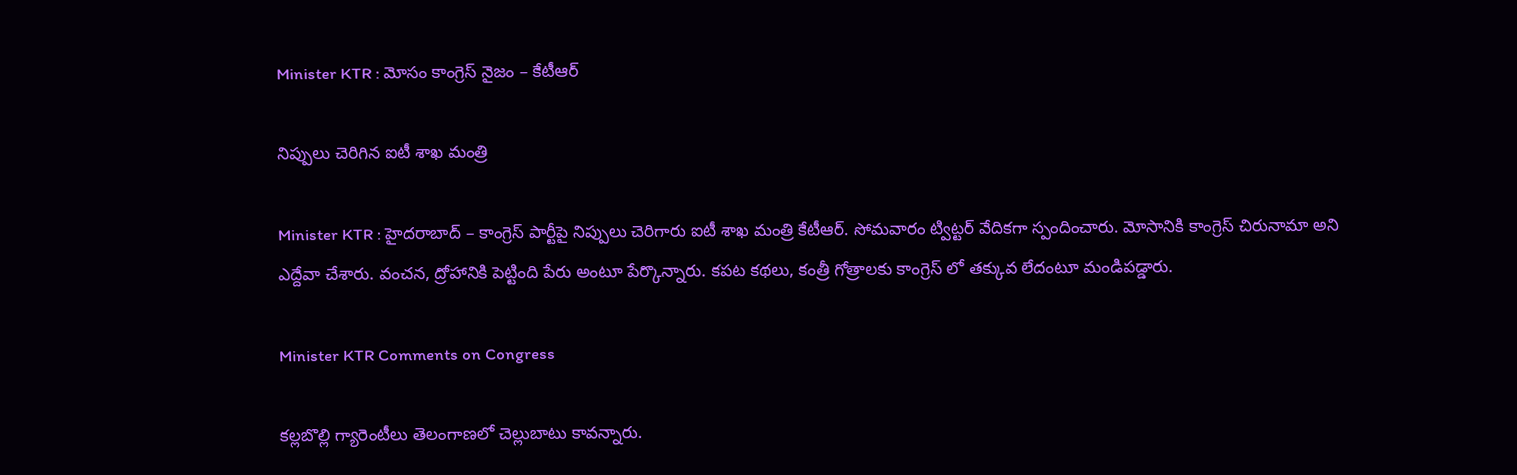Minister KTR : మోసం కాంగ్రెస్ నైజం – కేటీఆర్

నిప్పులు చెరిగిన ఐటీ శాఖ మంత్రి

Minister KTR : హైద‌రాబాద్ – కాంగ్రెస్ పార్టీపై నిప్పులు చెరిగారు ఐటీ శాఖ మంత్రి కేటీఆర్. సోమ‌వారం ట్విట్ట‌ర్ వేదిక‌గా స్పందించారు. మోసానికి కాంగ్రెస్ చిరునామా అని ఎద్దేవా చేశారు. వంచ‌న‌, ద్రోహానికి పెట్టింది పేరు అంటూ పేర్కొన్నారు. క‌ప‌ట క‌థ‌లు, కంత్రీ గోత్రాలకు కాంగ్రెస్ లో త‌క్కువ లేదంటూ మండిప‌డ్డారు.

Minister KTR Comments on Congress

క‌ల్ల‌బొల్లి గ్యారెంటీలు తెలంగాణ‌లో చెల్లుబాటు కావ‌న్నారు.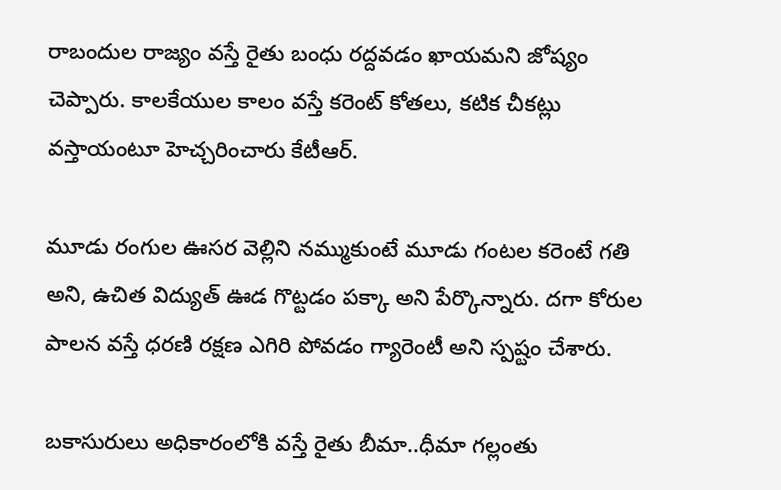రాబందుల రాజ్యం వ‌స్తే రైతు బంధు ర‌ద్ద‌వ‌డం ఖాయ‌మ‌ని జోష్యం చెప్పారు. కాల‌కేయుల కాలం వ‌స్తే క‌రెంట్ కోత‌లు, క‌టిక చీక‌ట్లు వ‌స్తాయంటూ హెచ్చ‌రించారు కేటీఆర్.

మూడు రంగుల ఊస‌ర వెల్లిని న‌మ్ముకుంటే మూడు గంట‌ల క‌రెంటే గ‌తి అని, ఉచిత విద్యుత్ ఊడ గొట్ట‌డం ప‌క్కా అని పేర్కొన్నారు. ద‌గా కోరుల పాల‌న వ‌స్తే ధ‌ర‌ణి ర‌క్ష‌ణ ఎగిరి పోవ‌డం గ్యారెంటీ అని స్ప‌ష్టం చేశారు.

బ‌కాసురులు అధికారంలోకి వ‌స్తే రైతు బీమా..ధీమా గ‌ల్లంతు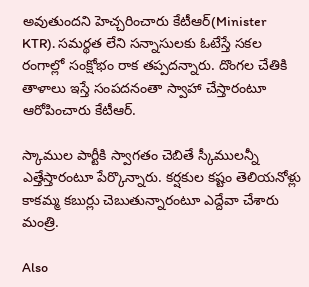అవుతుంద‌ని హెచ్చ‌రించారు కేటీఆర్(Minister KTR). స‌మ‌ర్థ‌త లేని స‌న్నాసుల‌కు ఓటేస్తే స‌క‌ల రంగాల్లో సంక్షోభం రాక త‌ప్ప‌ద‌న్నారు. దొంగ‌ల చేతికి తాళాలు ఇస్తే సంప‌ద‌నంతా స్వాహా చేస్తారంటూ ఆరోపించారు కేటీఆర్.

స్కాముల పార్టీకి స్వాగ‌తం చెబితే స్కీముల‌న్నీ ఎత్తేస్తారంటూ పేర్కొన్నారు. క‌ర్ష‌కుల క‌ష్టం తెలియ‌నోళ్లు కాకమ్మ క‌బుర్లు చెబుతున్నారంటూ ఎద్దేవా చేశారు మంత్రి.

Also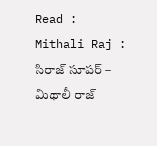Read : Mithali Raj : సిరాజ్ సూప‌ర్ – మిథాలీ రాజ్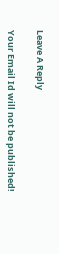Leave A Reply

Your Email Id will not be published!